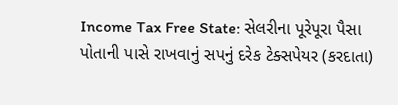Income Tax Free State: સેલરીના પૂરેપૂરા પૈસા પોતાની પાસે રાખવાનું સપનું દરેક ટેક્સપેયર (કરદાતા)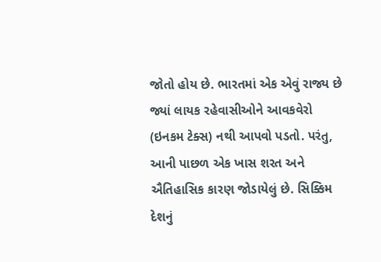જોતો હોય છે. ભારતમાં એક એવું રાજ્ય છે જ્યાં લાયક રહેવાસીઓને આવકવેરો (ઇનકમ ટેક્સ) નથી આપવો પડતો. પરંતુ, આની પાછળ એક ખાસ શરત અને ઐતિહાસિક કારણ જોડાયેલું છે. સિક્કિમ દેશનું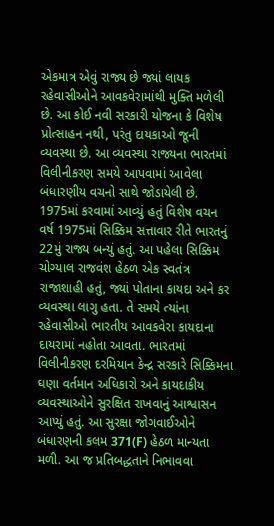એકમાત્ર એવું રાજ્ય છે જ્યાં લાયક રહેવાસીઓને આવકવેરામાંથી મુક્તિ મળેલી છે. આ કોઈ નવી સરકારી યોજના કે વિશેષ પ્રોત્સાહન નથી, પરંતુ દાયકાઓ જૂની વ્યવસ્થા છે. આ વ્યવસ્થા રાજ્યના ભારતમાં વિલીનીકરણ સમયે આપવામાં આવેલા બંધારણીય વચનો સાથે જોડાયેલી છે.
1975માં કરવામાં આવ્યું હતું વિશેષ વચન
વર્ષ 1975માં સિક્કિમ સત્તાવાર રીતે ભારતનું 22મું રાજ્ય બન્યું હતું. આ પહેલા સિક્કિમ ચોગ્યાલ રાજવંશ હેઠળ એક સ્વતંત્ર રાજાશાહી હતું, જ્યાં પોતાના કાયદા અને કર વ્યવસ્થા લાગુ હતા. તે સમયે ત્યાંના રહેવાસીઓ ભારતીય આવકવેરા કાયદાના દાયરામાં નહોતા આવતા. ભારતમાં વિલીનીકરણ દરમિયાન કેન્દ્ર સરકારે સિક્કિમના ઘણા વર્તમાન અધિકારો અને કાયદાકીય વ્યવસ્થાઓને સુરક્ષિત રાખવાનું આશ્વાસન આપ્યું હતું. આ સુરક્ષા જોગવાઈઓને બંધારણની કલમ 371(F) હેઠળ માન્યતા મળી. આ જ પ્રતિબદ્ધતાને નિભાવવા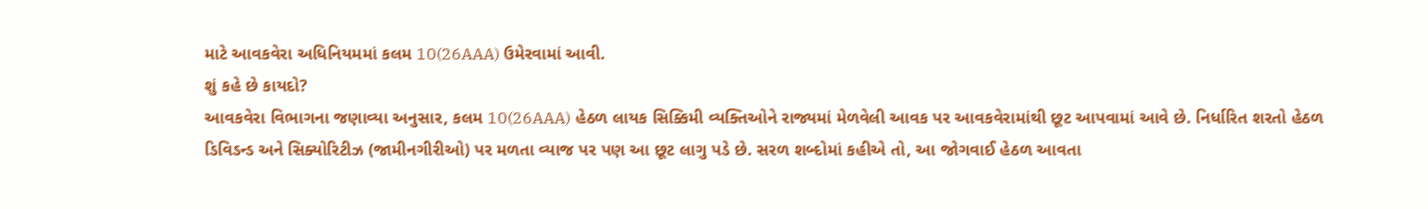માટે આવકવેરા અધિનિયમમાં કલમ 10(26AAA) ઉમેરવામાં આવી.
શું કહે છે કાયદો?
આવકવેરા વિભાગના જણાવ્યા અનુસાર, કલમ 10(26AAA) હેઠળ લાયક સિક્કિમી વ્યક્તિઓને રાજ્યમાં મેળવેલી આવક પર આવકવેરામાંથી છૂટ આપવામાં આવે છે. નિર્ધારિત શરતો હેઠળ ડિવિડન્ડ અને સિક્યોરિટીઝ (જામીનગીરીઓ) પર મળતા વ્યાજ પર પણ આ છૂટ લાગુ પડે છે. સરળ શબ્દોમાં કહીએ તો, આ જોગવાઈ હેઠળ આવતા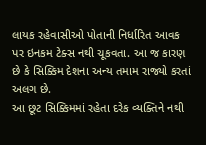લાયક રહેવાસીઓ પોતાની નિર્ધારિત આવક પર ઇનકમ ટેક્સ નથી ચૂકવતા. આ જ કારણ છે કે સિક્કિમ દેશના અન્ય તમામ રાજ્યો કરતાં અલગ છે.
આ છૂટ સિક્કિમમાં રહેતા દરેક વ્યક્તિને નથી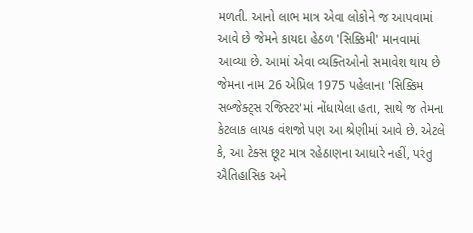મળતી. આનો લાભ માત્ર એવા લોકોને જ આપવામાં આવે છે જેમને કાયદા હેઠળ 'સિક્કિમી' માનવામાં આવ્યા છે. આમાં એવા વ્યક્તિઓનો સમાવેશ થાય છે જેમના નામ 26 એપ્રિલ 1975 પહેલાના 'સિક્કિમ સબ્જેક્ટ્સ રજિસ્ટર'માં નોંધાયેલા હતા, સાથે જ તેમના કેટલાક લાયક વંશજો પણ આ શ્રેણીમાં આવે છે. એટલે કે, આ ટેક્સ છૂટ માત્ર રહેઠાણના આધારે નહીં, પરંતુ ઐતિહાસિક અને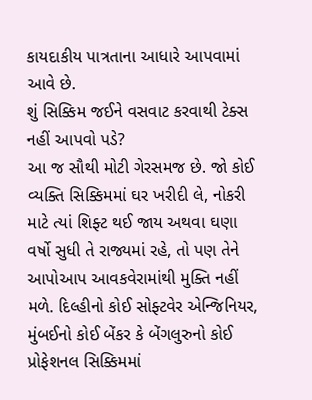કાયદાકીય પાત્રતાના આધારે આપવામાં આવે છે.
શું સિક્કિમ જઈને વસવાટ કરવાથી ટેક્સ નહીં આપવો પડે?
આ જ સૌથી મોટી ગેરસમજ છે. જો કોઈ વ્યક્તિ સિક્કિમમાં ઘર ખરીદી લે, નોકરી માટે ત્યાં શિફ્ટ થઈ જાય અથવા ઘણા વર્ષો સુધી તે રાજ્યમાં રહે, તો પણ તેને આપોઆપ આવકવેરામાંથી મુક્તિ નહીં મળે. દિલ્હીનો કોઈ સોફ્ટવેર એન્જિનિયર, મુંબઈનો કોઈ બેંકર કે બેંગલુરુનો કોઈ પ્રોફેશનલ સિક્કિમમાં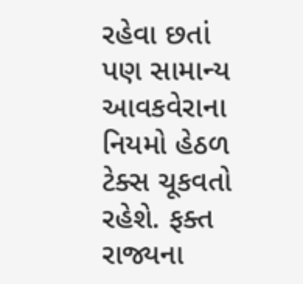રહેવા છતાં પણ સામાન્ય આવકવેરાના નિયમો હેઠળ ટેક્સ ચૂકવતો રહેશે. ફક્ત રાજ્યના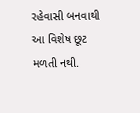રહેવાસી બનવાથી આ વિશેષ છૂટ મળતી નથી.